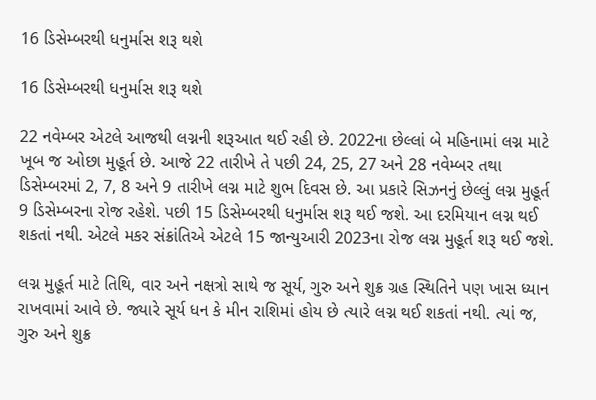16 ડિસેમ્બરથી ધનુર્માસ શરૂ થશે

16 ડિસેમ્બરથી ધનુર્માસ શરૂ થશે

22 નવેમ્બર એટલે આજથી લગ્નની શરૂઆત થઈ રહી છે. 2022ના છેલ્લાં બે મહિનામાં લગ્ન માટે ખૂબ જ ઓછા મુહૂર્ત છે. આજે 22 તારીખે તે પછી 24, 25, 27 અને 28 નવેમ્બર તથા ડિસેમ્બરમાં 2, 7, 8 અને 9 તારીખે લગ્ન માટે શુભ દિવસ છે. આ પ્રકારે સિઝનનું છેલ્લું લગ્ન મુહૂર્ત 9 ડિસેમ્બરના રોજ રહેશે. પછી 15 ડિસેમ્બરથી ધનુર્માસ શરૂ થઈ જશે. આ દરમિયાન લગ્ન થઈ શકતાં નથી. એટલે મકર સંક્રાંતિએ એટલે 15 જાન્યુઆરી 2023ના રોજ લગ્ન મુહૂર્ત શરૂ થઈ જશે.

લગ્ન મુહૂર્ત માટે તિથિ, વાર અને નક્ષત્રો સાથે જ સૂર્ય, ગુરુ અને શુક્ર ગ્રહ સ્થિતિને પણ ખાસ ધ્યાન રાખવામાં આવે છે. જ્યારે સૂર્ય ધન કે મીન રાશિમાં હોય છે ત્યારે લગ્ન થઈ શકતાં નથી. ત્યાં જ, ગુરુ અને શુક્ર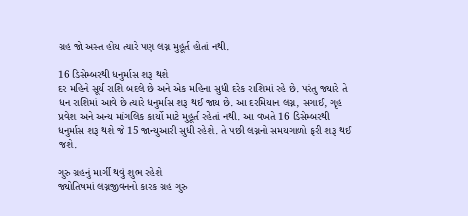ગ્રહ જો અસ્ત હોય ત્યારે પણ લગ્ન મુહૂર્ત હોતાં નથી.

16 ડિસેમ્બરથી ધનુર્માસ શરૂ થશે
દર મહિને સૂર્ય રાશિ બદલે છે અને એક મહિના સુધી દરેક રાશિમાં રહે છે. પરંતુ જ્યારે તે ધન રાશિમાં આવે છે ત્યારે ધનુર્માસ શરૂ થઈ જાય છે. આ દરમિયાન લગ્ન, સગાઈ, ગૃહ પ્રવેશ અને અન્ય માંગલિક કાર્યો માટે મુહૂર્ત રહેતાં નથી. આ વખતે 16 ડિસેમ્બરથી ધનુર્માસ શરૂ થશે જે 15 જાન્યુઆરી સુધી રહેશે. તે પછી લગ્નનો સમયગાળો ફરી શરૂ થઈ જશે.

ગુરુ ગ્રહનું માર્ગી થવું શુભ રહેશે
જ્યોતિષમાં લગ્નજીવનનો કારક ગ્રહ ગુરુ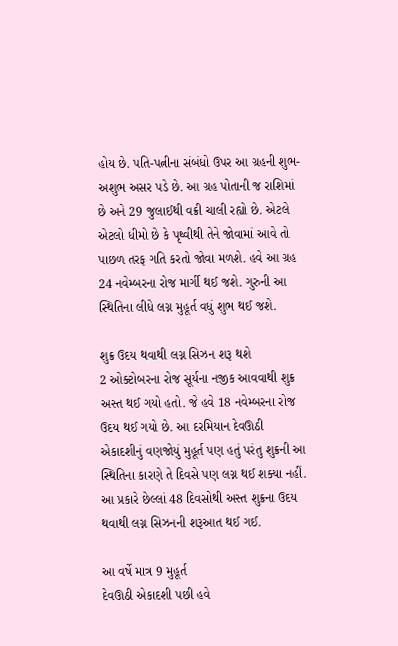હોય છે. પતિ-પત્નીના સંબંધો ઉપર આ ગ્રહની શુભ-અશુભ અસર પડે છે. આ ગ્રહ પોતાની જ રાશિમાં છે અને 29 જુલાઈથી વક્રી ચાલી રહ્યો છે. એટલે એટલો ધીમો છે કે પૃથ્વીથી તેને જોવામાં આવે તો પાછળ તરફ ગતિ કરતો જોવા મળશે. હવે આ ગ્રહ 24 નવેમ્બરના રોજ માર્ગી થઈ જશે. ગુરુની આ સ્થિતિના લીધે લગ્ન મુહૂર્ત વધું શુભ થઈ જશે.

શુક્ર ઉદય થવાથી લગ્ન સિઝન શરૂ થશે
2 ઓક્ટોબરના રોજ સૂર્યના નજીક આવવાથી શુક્ર અસ્ત થઈ ગયો હતો. જે હવે 18 નવેમ્બરના રોજ ઉદય થઈ ગયો છે. આ દરમિયાન દેવઊઠી એકાદશીનું વણજોયું મુહૂર્ત પણ હતું પરંતુ શુક્રની આ સ્થિતિના કારણે તે દિવસે પણ લગ્ન થઈ શક્યા નહીં. આ પ્રકારે છેલ્લાં 48 દિવસોથી અસ્ત શુક્રના ઉદય થવાથી લગ્ન સિઝનની શરૂઆત થઈ ગઈ.

આ વર્ષે માત્ર 9 મુહૂર્ત
દેવઊઠી એકાદશી પછી હવે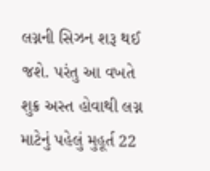લગ્નની સિઝન શરૂ થઈ જશે. પરંતુ આ વખતે શુક્ર અસ્ત હોવાથી લગ્ન માટેનું પહેલું મુહૂર્ત 22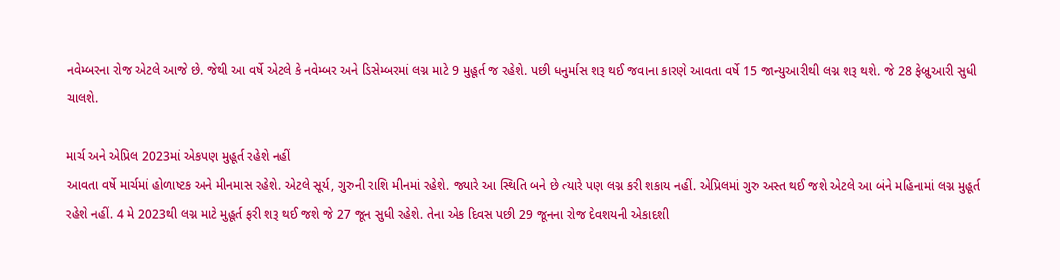નવેમ્બરના રોજ એટલે આજે છે. જેથી આ વર્ષે એટલે કે નવેમ્બર અને ડિસેમ્બરમાં લગ્ન માટે 9 મુહૂર્ત જ રહેશે. પછી ધનુર્માસ શરૂ થઈ જવાના કારણે આવતા વર્ષે 15 જાન્યુઆરીથી લગ્ન શરૂ થશે. જે 28 ફેબ્રુઆરી સુધી ચાલશે.

માર્ચ અને એપ્રિલ 2023માં એકપણ મુહૂર્ત રહેશે નહીં
આવતા વર્ષે માર્ચમાં હોળાષ્ટક અને મીનમાસ રહેશે. એટલે સૂર્ય, ગુરુની રાશિ મીનમાં રહેશે. જ્યારે આ સ્થિતિ બને છે ત્યારે પણ લગ્ન કરી શકાય નહીં. એપ્રિલમાં ગુરુ અસ્ત થઈ જશે એટલે આ બંને મહિનામાં લગ્ન મુહૂર્ત રહેશે નહીં. 4 મે 2023થી લગ્ન માટે મુહૂર્ત ફરી શરૂ થઈ જશે જે 27 જૂન સુધી રહેશે. તેના એક દિવસ પછી 29 જૂનના રોજ દેવશયની એકાદશી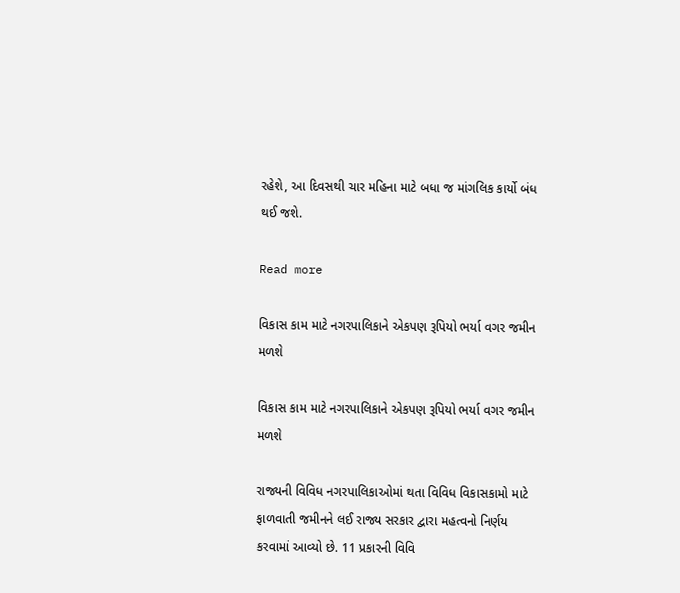રહેશે, આ દિવસથી ચાર મહિના માટે બધા જ માંગલિક કાર્યો બંધ થઈ જશે.

Read more

વિકાસ કામ માટે નગરપાલિકાને એકપણ રૂપિયો ભર્યા વગર જમીન મળશે

વિકાસ કામ માટે નગરપાલિકાને એકપણ રૂપિયો ભર્યા વગર જમીન મળશે

રાજ્યની વિવિધ નગરપાલિકાઓમાં થતા વિવિધ વિકાસકામો માટે ફાળવાતી જમીનને લઈ રાજ્ય સરકાર દ્વારા મહત્વનો નિર્ણય કરવામાં આવ્યો છે. 11 પ્રકારની વિવિ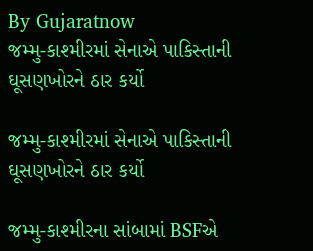By Gujaratnow
જમ્મુ-કાશ્મીરમાં સેનાએ પાકિસ્તાની ઘૂસણખોરને ઠાર કર્યો

જમ્મુ-કાશ્મીરમાં સેનાએ પાકિસ્તાની ઘૂસણખોરને ઠાર કર્યો

જમ્મુ-કાશ્મીરના સાંબામાં BSFએ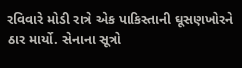રવિવારે મોડી રાત્રે એક પાકિસ્તાની ઘૂસણખોરને ઠાર માર્યો. સેનાના સૂત્રો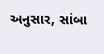અનુસાર, સાંબા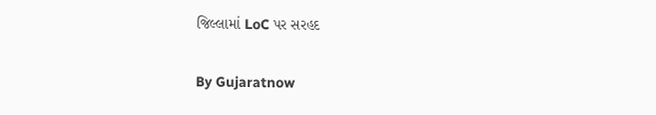જિલ્લામાં LoC પર સરહદ

By Gujaratnow